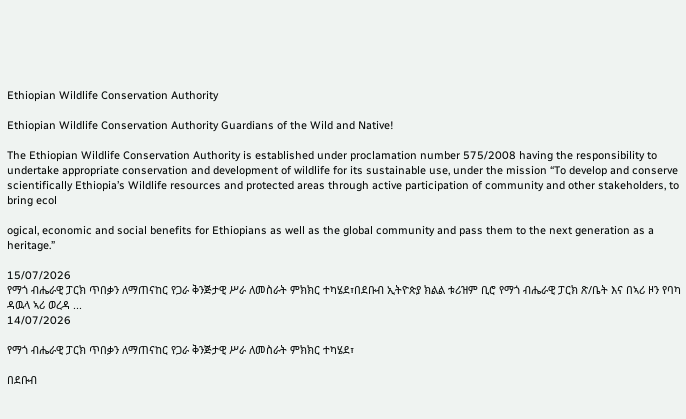Ethiopian Wildlife Conservation Authority

Ethiopian Wildlife Conservation Authority Guardians of the Wild and Native!

The Ethiopian Wildlife Conservation Authority is established under proclamation number 575/2008 having the responsibility to undertake appropriate conservation and development of wildlife for its sustainable use, under the mission “To develop and conserve scientifically Ethiopia’s Wildlife resources and protected areas through active participation of community and other stakeholders, to bring ecol

ogical, economic and social benefits for Ethiopians as well as the global community and pass them to the next generation as a heritage.”

15/07/2026
የማጎ ብሔራዊ ፓርክ ጥበቃን ለማጠናከር የጋራ ቅንጅታዊ ሥራ ለመስራት ምክክር ተካሄደ፣በደቡብ ኢትዮጵያ ክልል ቱሪዝም ቢሮ የማጎ ብሔራዊ ፓርክ ጽ/ቤት እና በኣሪ ዞን የባካ ዳዉላ ኣሪ ወረዳ ...
14/07/2026

የማጎ ብሔራዊ ፓርክ ጥበቃን ለማጠናከር የጋራ ቅንጅታዊ ሥራ ለመስራት ምክክር ተካሄደ፣

በደቡብ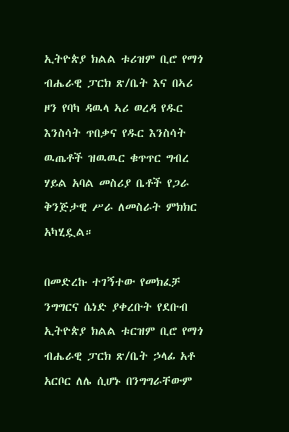ኢትዮጵያ ክልል ቱሪዝም ቢሮ የማጎ ብሔራዊ ፓርክ ጽ/ቤት እና በኣሪ ዞን የባካ ዳዉላ ኣሪ ወረዳ የዱር እንስሳት ጥበቃና የዱር እንስሳት ዉጤቶች ዝዉዉር ቁጥጥር ግብረ ሃይል አባል መስሪያ ቤቶች የጋራ ቅንጅታዊ ሥራ ለመስራት ምክክር አካሂዷል።

በመድረኩ ተገኝተው የመክፈቻ ንግግርና ሴነድ ያቀረቡት የደቡብ ኢትዮጵያ ክልል ቱርዝም ቢሮ የማጎ ብሔራዊ ፓርክ ጽ/ቤት ኃላፊ አቶ አርቦር ለሌ ሲሆኑ በንግግራቸውም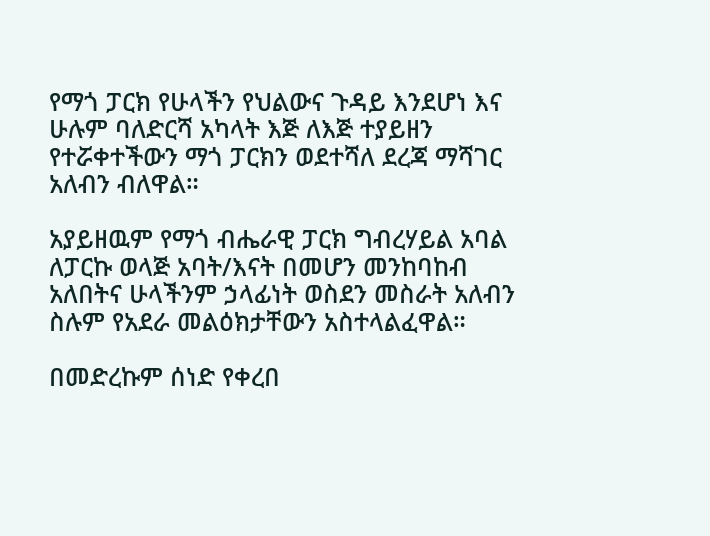የማጎ ፓርክ የሁላችን የህልውና ጉዳይ እንደሆነ እና ሁሉም ባለድርሻ አካላት እጅ ለእጅ ተያይዘን የተሯቀተችውን ማጎ ፓርክን ወደተሻለ ደረጃ ማሻገር አለብን ብለዋል።

አያይዘዉም የማጎ ብሔራዊ ፓርክ ግብረሃይል አባል ለፓርኩ ወላጅ አባት/እናት በመሆን መንከባከብ አለበትና ሁላችንም ኃላፊነት ወስደን መስራት አለብን ስሉም የአደራ መልዕክታቸውን አስተላልፈዋል።

በመድረኩም ሰነድ የቀረበ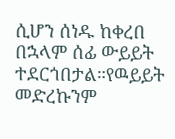ሲሆን ሰነዱ ከቀረበ በኋላም ሰፊ ውይይት ተደርጎበታል።የዉይይት መድረኩንም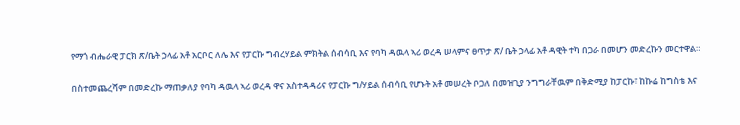የማጎ ብሔራዊ ፓርክ ጽ/ቤት ኃላፊ አቶ አርቦር ለሌ እና የፓርኩ ግብረሃይል ምክትል ሰብሳቢ እና የባካ ዳዉላ ኣሪ ወረዳ ሠላምና ፀጥታ ጽ/ ቤት ኃላፊ አቶ ዳዊት ተካ በጋራ በመሆን መድረኩን መርተዋል።

በስተመጨረሻም በመድረኩ ማጠቃለያ የባካ ዳዉላ ኣሪ ወረዳ ዋና አስተዳዳሪና የፓርኩ ግ/ሃይል ሰብሳቢ የሆኑት አቶ መሠረት ቦጋለ በመዝጊያ ንግግራቸዉም በቅድሚያ ከፓርኩ፣ ከኩሬ ከግስቴ እና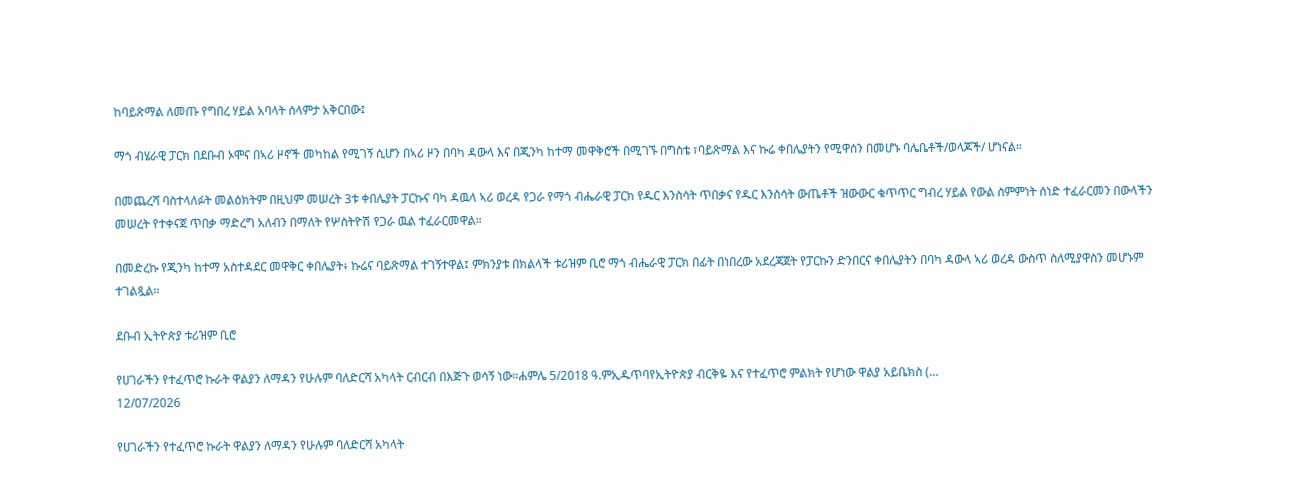ከባይጽማል ለመጡ የግበረ ሃይል አባላት ሰላምታ አቅርበው፤

ማጎ ብሄራዊ ፓርክ በደቡብ ኦሞና በኣሪ ዞኖች መካከል የሚገኝ ሲሆን በኣሪ ዞን በባካ ዳውላ እና በጂንካ ከተማ መዋቅሮች በሚገኙ በግስቴ ፣ባይጽማል እና ኩሬ ቀበሌያትን የሚዋሰን በመሆኑ ባሌቤቶች/ወላጆች/ ሆነናል።

በመጨረሻ ባስተላለፉት መልዕክትም በዚህም መሠረት 3ቱ ቀበሌያት ፓርኩና ባካ ዳዉላ ኣሪ ወረዳ የጋራ የማጎ ብሔራዊ ፓርክ የዱር እንስሳት ጥበቃና የዱር እንስሳት ውጤቶች ዝውውር ቁጥጥር ግብረ ሃይል የውል ስምምነት ሰነድ ተፈራርመን በውላችን መሠረት የተቀናጀ ጥበቃ ማድረግ አለብን በማለት የሦስትዮሽ የጋራ ዉል ተፈራርመዋል።

በመድረኩ የጂንካ ከተማ አስተዳደር መዋቅር ቀበሌያት፥ ኩሬና ባይጽማል ተገኝተዋል፤ ምክንያቱ በክልላች ቱሪዝም ቢሮ ማጎ ብሔራዊ ፓርክ በፊት በነበረው አደረጃጀት የፓርኩን ድንበርና ቀበሌያትን በባካ ዳውላ ኣሪ ወረዳ ውስጥ ስለሚያዋስን መሆኑም ተገልጿል።

ደቡብ ኢትዮጵያ ቱሪዝም ቢሮ

የሀገራችን የተፈጥሮ ኩራት ዋልያን ለማዳን የሁሉም ባለድርሻ አካላት ርብርብ በእጅጉ ወሳኝ ነው።ሐምሌ 5/2018 ዓ.ምኢዱጥባየኢትዮጵያ ብርቅዬ እና የተፈጥሮ ምልክት የሆነው ዋልያ አይቤክስ (...
12/07/2026

የሀገራችን የተፈጥሮ ኩራት ዋልያን ለማዳን የሁሉም ባለድርሻ አካላት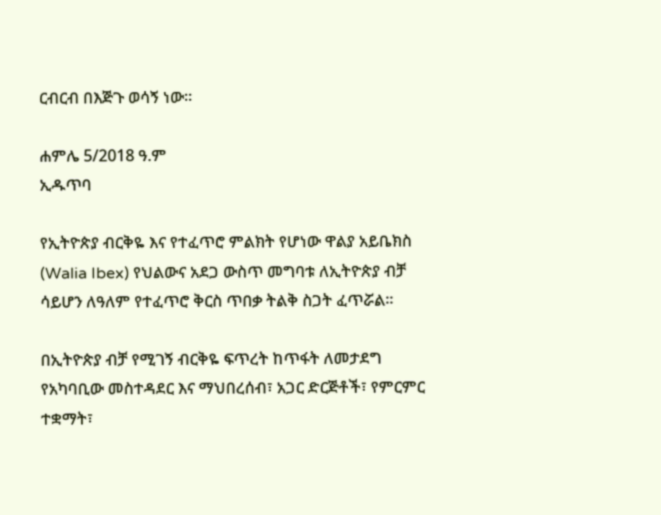ርብርብ በእጅጉ ወሳኝ ነው።

ሐምሌ 5/2018 ዓ.ም
ኢዱጥባ

የኢትዮጵያ ብርቅዬ እና የተፈጥሮ ምልክት የሆነው ዋልያ አይቤክስ (Walia Ibex) የህልውና አደጋ ውስጥ መግባቱ ለኢትዮጵያ ብቻ ሳይሆን ለዓለም የተፈጥሮ ቅርስ ጥበቃ ትልቅ ስጋት ፈጥሯል።

በኢትዮጵያ ብቻ የሚገኝ ብርቅዬ ፍጥረት ከጥፋት ለመታደግ የአካባቢው መስተዳደር እና ማህበረሰብ፣ አጋር ድርጅቶች፣ የምርምር ተቋማት፣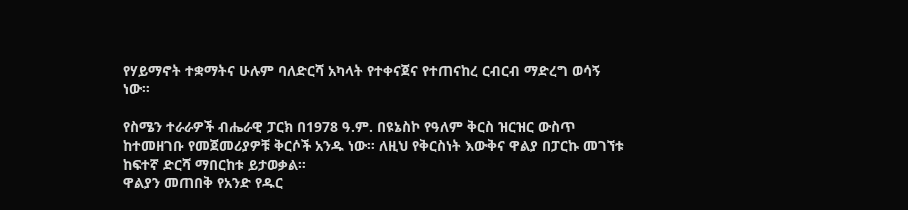የሃይማኖት ተቋማትና ሁሉም ባለድርሻ አካላት የተቀናጀና የተጠናከረ ርብርብ ማድረግ ወሳኝ ነው።

የስሜን ተራራዎች ብሔራዊ ፓርክ በ1978 ዓ.ም. በዩኔስኮ የዓለም ቅርስ ዝርዝር ውስጥ ከተመዘገቡ የመጀመሪያዎቹ ቅርሶች አንዱ ነው። ለዚህ የቅርስነት እውቅና ዋልያ በፓርኩ መገኘቱ ከፍተኛ ድርሻ ማበርከቱ ይታወቃል።
ዋልያን መጠበቅ የአንድ የዱር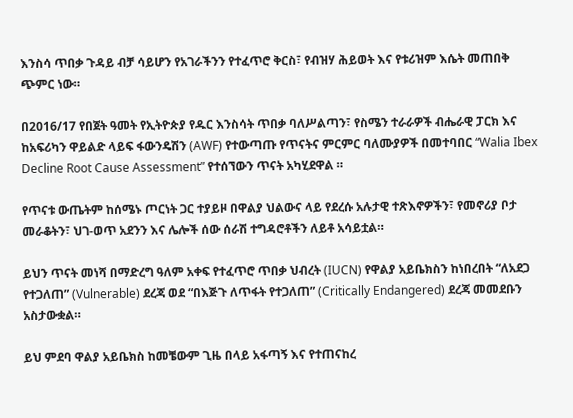እንስሳ ጥበቃ ጉዳይ ብቻ ሳይሆን የአገራችንን የተፈጥሮ ቅርስ፣ የብዝሃ ሕይወት እና የቱሪዝም እሴት መጠበቅ ጭምር ነው።

በ2016/17 የበጀት ዓመት የኢትዮጵያ የዱር እንስሳት ጥበቃ ባለሥልጣን፣ የስሜን ተራራዎች ብሔራዊ ፓርክ እና ከአፍሪካን ዋይልድ ላይፍ ፋውንዴሽን (AWF) የተውጣጡ የጥናትና ምርምር ባለሙያዎች በመተባበር “Walia Ibex Decline Root Cause Assessment” የተሰኘውን ጥናት አካሂደዋል ።

የጥናቱ ውጤትም ከሰሜኑ ጦርነት ጋር ተያይዞ በዋልያ ህልውና ላይ የደረሱ አሉታዊ ተጽእኖዎችን፣ የመኖሪያ ቦታ መራቆትን፣ ህገ-ወጥ አደንን እና ሌሎች ሰው ሰራሽ ተግዳሮቶችን ለይቶ አሳይቷል።

ይህን ጥናት መነሻ በማድረግ ዓለም አቀፍ የተፈጥሮ ጥበቃ ህብረት (IUCN) የዋልያ አይቤክስን ከነበረበት “ለአደጋ የተጋለጠ” (Vulnerable) ደረጃ ወደ “በእጅጉ ለጥፋት የተጋለጠ” (Critically Endangered) ደረጃ መመደቡን አስታውቋል።

ይህ ምደባ ዋልያ አይቤክስ ከመቼውም ጊዜ በላይ አፋጣኝ እና የተጠናከረ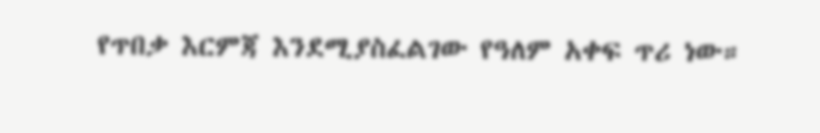የጥበቃ እርምጃ እንደሚያስፈልገው የዓለም አቀፍ ጥሪ ነው።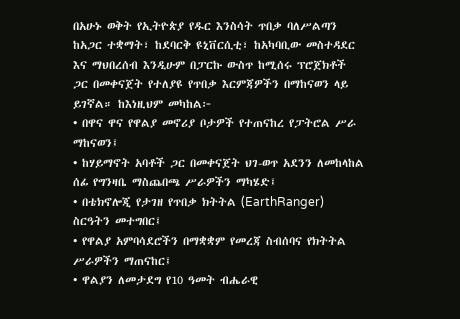በአሁኑ ወቅት የኢትዮጵያ የዱር እንስሳት ጥበቃ ባለሥልጣን ከአጋር ተቋማት፣ ከደባርቅ ዩኒቨርሲቲ፣ ከአካባቢው መስተዳደር እና ማህበረሰብ እንዲሁም በፓርኩ ውስጥ ከሚሰሩ ፕሮጀክቶች ጋር በመቀናጀት የተለያዩ የጥበቃ እርምጃዎችን በማከናወን ላይ ይገኛል። ከእነዚህም መካከል፦
• በዋና ዋና የዋልያ መኖሪያ ቦታዎች የተጠናከረ የፓትሮል ሥራ ማከናወን፤
• ከሃይማኖት አባቶች ጋር በመቀናጀት ህገ-ወጥ አደንን ለመከላከል ሰፊ የግንዛቤ ማስጨበጫ ሥራዎችን ማካሄድ፤
• በቴክኖሎጂ የታገዘ የጥበቃ ክትትል (EarthRanger) ስርዓትን መተግበር፤
• የዋልያ አምባሳደሮችን በማቋቋም የመረጃ ስብሰባና የክትትል ሥራዎችን ማጠናከር፤
• ዋልያን ለመታደግ የ10 ዓመት ብሔራዊ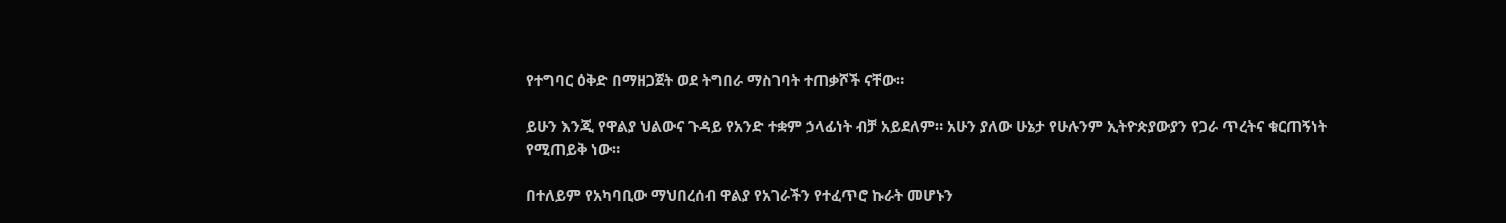የተግባር ዕቅድ በማዘጋጀት ወደ ትግበራ ማስገባት ተጠቃሾች ናቸው።

ይሁን እንጂ የዋልያ ህልውና ጉዳይ የአንድ ተቋም ኃላፊነት ብቻ አይደለም። አሁን ያለው ሁኔታ የሁሉንም ኢትዮጵያውያን የጋራ ጥረትና ቁርጠኝነት የሚጠይቅ ነው።

በተለይም የአካባቢው ማህበረሰብ ዋልያ የአገራችን የተፈጥሮ ኩራት መሆኑን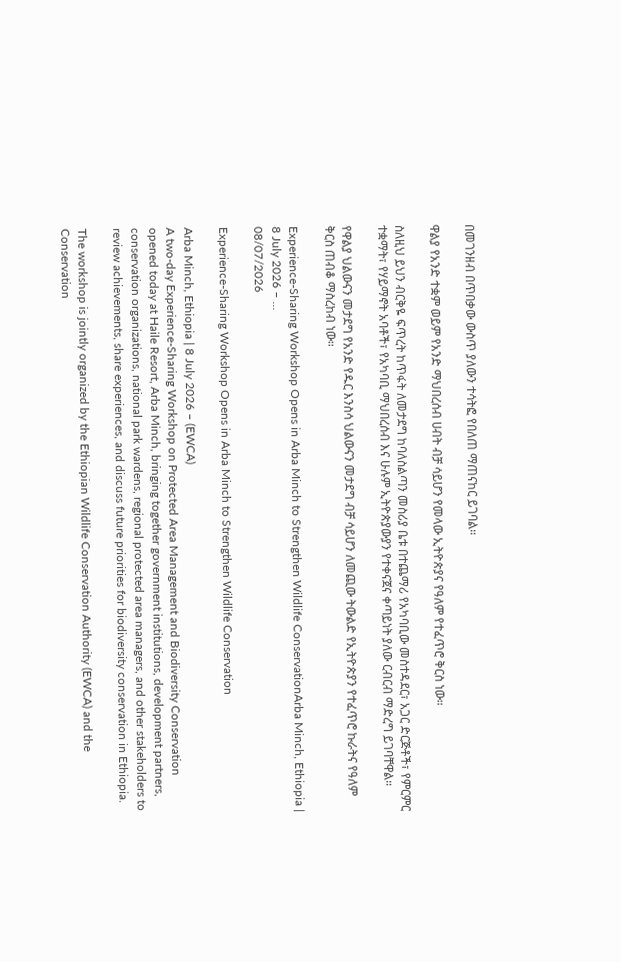በመገንዘብ በጥበቃው ውስጥ ያለውን ተሳትፎ የበለጠ ማጠናከር ይገባል።

ዋልያ የአንድ ተቋም ወይም የአንድ ማህበረሰብ ሀብት ብቻ ሳይሆን የመላው ኢትዮጵያና የዓለም የተፈጥሮ ቅርስ ነው።

ስለዚህ ይህን ብርቅዬ ፍጥረት ከጥፋት ለመታደግ ከባለስልጣን መስሪያ ቤቱ በተጨማሪ የአካባቢው መስተዳደር፣ አጋር ድርጅቶች፣ የምርምር ተቋማት፣ የሃይማኖት አባቶች፣ የአካባቢ ማህበረሰብ እና ሁሉም ኢትዮጵያውያን የተቀናጀና ቀጣይነት ያለው ርብርብ ማድረግ ይገባቸዋል።

የዋልያ ህልውናን መታደግ የአንድ የዱር እንስሳ ህልውናን መታደግ ብቻ ሳይሆን ለመጪው ትውልድ የኢትዮጵያን የተፈጥሮ ኩራትና የዓለም ቅርስ ጠብቆ ማስረከብ ነው።

Experience-Sharing Workshop Opens in Arba Minch to Strengthen Wildlife ConservationArba Minch, Ethiopia | 8 July 2026 – ...
08/07/2026

Experience-Sharing Workshop Opens in Arba Minch to Strengthen Wildlife Conservation

Arba Minch, Ethiopia | 8 July 2026 – (EWCA)
A two-day Experience-Sharing Workshop on Protected Area Management and Biodiversity Conservation opened today at Haile Resort, Arba Minch, bringing together government institutions, development partners, conservation organizations, national park wardens, regional protected area managers, and other stakeholders to review achievements, share experiences, and discuss future priorities for biodiversity conservation in Ethiopia.

The workshop is jointly organized by the Ethiopian Wildlife Conservation Authority (EWCA) and the Conservation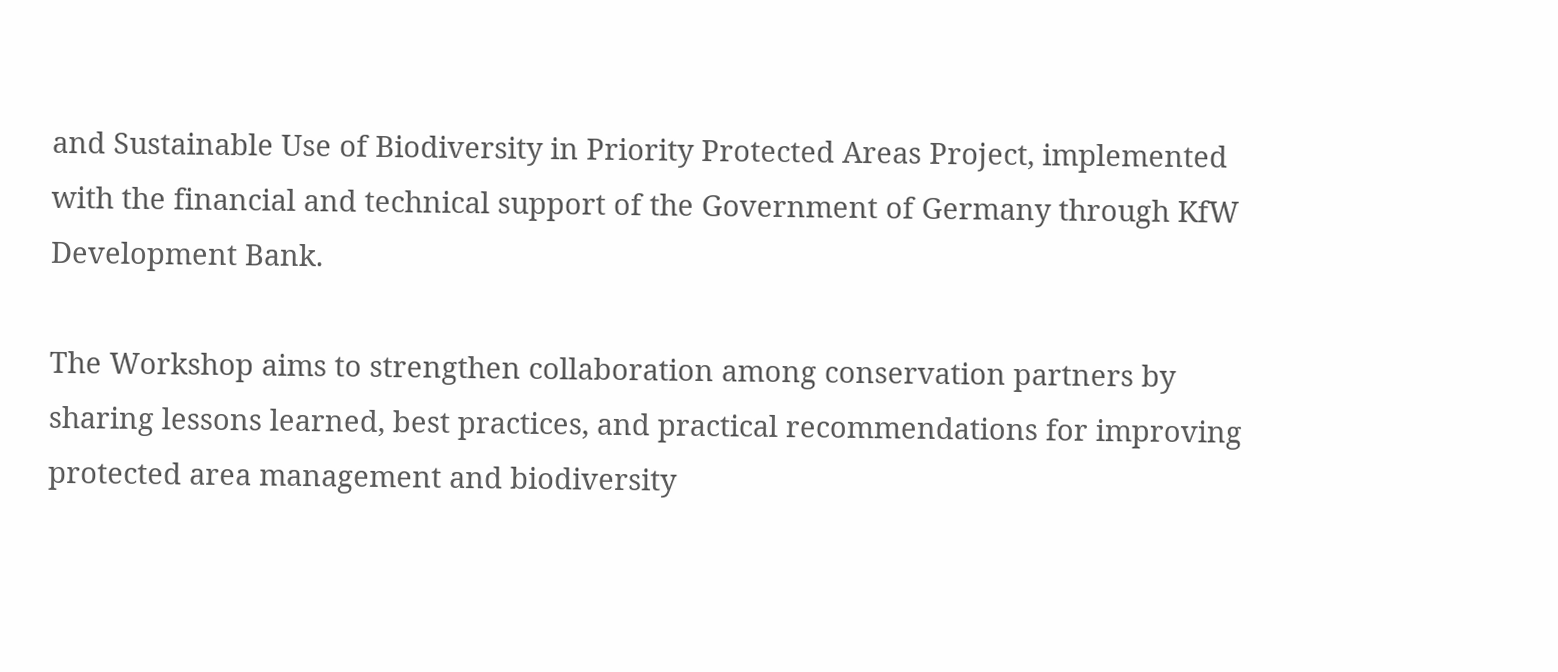and Sustainable Use of Biodiversity in Priority Protected Areas Project, implemented with the financial and technical support of the Government of Germany through KfW Development Bank.

The Workshop aims to strengthen collaboration among conservation partners by sharing lessons learned, best practices, and practical recommendations for improving protected area management and biodiversity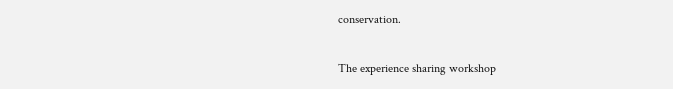conservation.

The experience sharing workshop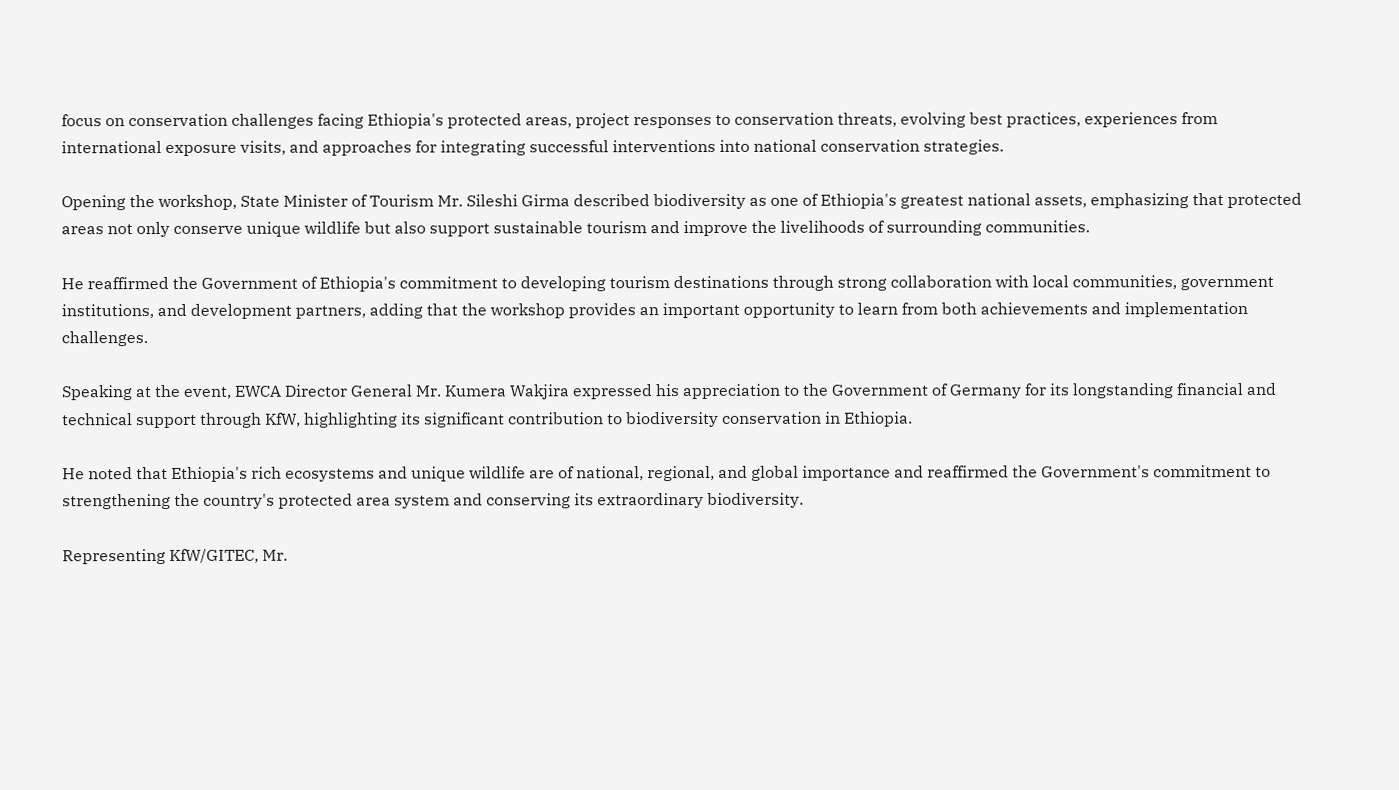focus on conservation challenges facing Ethiopia's protected areas, project responses to conservation threats, evolving best practices, experiences from international exposure visits, and approaches for integrating successful interventions into national conservation strategies.

Opening the workshop, State Minister of Tourism Mr. Sileshi Girma described biodiversity as one of Ethiopia's greatest national assets, emphasizing that protected areas not only conserve unique wildlife but also support sustainable tourism and improve the livelihoods of surrounding communities.

He reaffirmed the Government of Ethiopia's commitment to developing tourism destinations through strong collaboration with local communities, government institutions, and development partners, adding that the workshop provides an important opportunity to learn from both achievements and implementation challenges.

Speaking at the event, EWCA Director General Mr. Kumera Wakjira expressed his appreciation to the Government of Germany for its longstanding financial and technical support through KfW, highlighting its significant contribution to biodiversity conservation in Ethiopia.

He noted that Ethiopia's rich ecosystems and unique wildlife are of national, regional, and global importance and reaffirmed the Government's commitment to strengthening the country's protected area system and conserving its extraordinary biodiversity.

Representing KfW/GITEC, Mr.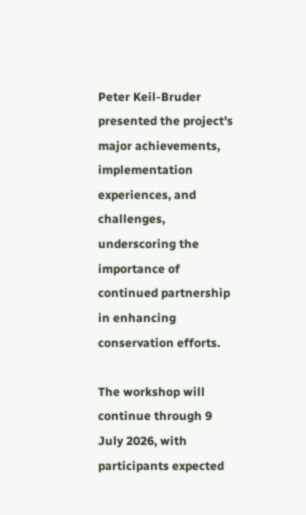Peter Keil-Bruder presented the project's major achievements, implementation experiences, and challenges, underscoring the importance of continued partnership in enhancing conservation efforts.

The workshop will continue through 9 July 2026, with participants expected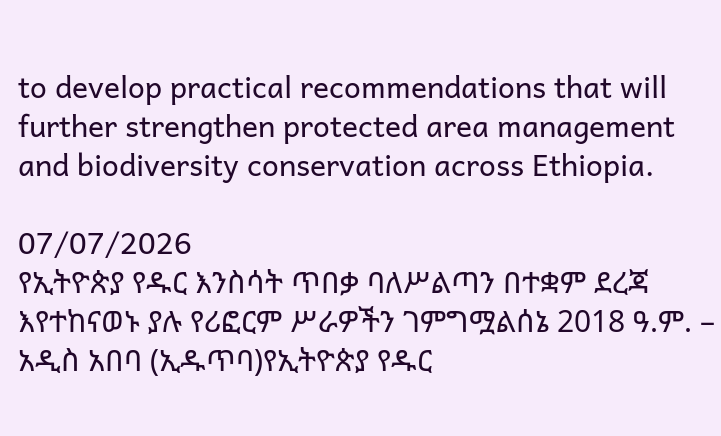to develop practical recommendations that will further strengthen protected area management and biodiversity conservation across Ethiopia.

07/07/2026
የኢትዮጵያ የዱር እንስሳት ጥበቃ ባለሥልጣን በተቋም ደረጃ እየተከናወኑ ያሉ የሪፎርም ሥራዎችን ገምግሟልሰኔ 2018 ዓ.ም. – አዲስ አበባ (ኢዱጥባ)የኢትዮጵያ የዱር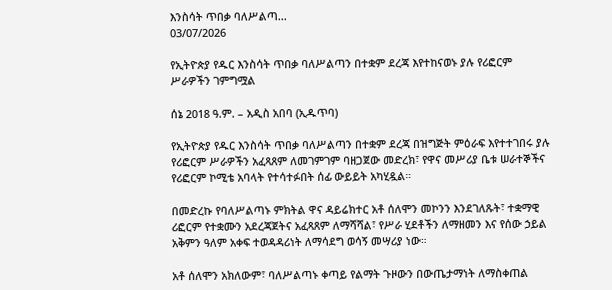እንስሳት ጥበቃ ባለሥልጣ...
03/07/2026

የኢትዮጵያ የዱር እንስሳት ጥበቃ ባለሥልጣን በተቋም ደረጃ እየተከናወኑ ያሉ የሪፎርም ሥራዎችን ገምግሟል

ሰኔ 2018 ዓ.ም. – አዲስ አበባ (ኢዱጥባ)

የኢትዮጵያ የዱር እንስሳት ጥበቃ ባለሥልጣን በተቋም ደረጃ በዝግጅት ምዕራፍ እየተተገበሩ ያሉ የሪፎርም ሥራዎችን አፈጻጸም ለመገምገም ባዘጋጀው መድረክ፣ የዋና መሥሪያ ቤቱ ሠራተኞችና የሪፎርም ኮሚቴ አባላት የተሳተፉበት ሰፊ ውይይት አካሂዷል።

በመድረኩ የባለሥልጣኑ ምክትል ዋና ዳይሬክተር አቶ ሰለሞን መኮንን እንደገለጹት፣ ተቋማዊ ሪፎርም የተቋሙን አደረጃጀትና አፈጻጸም ለማሻሻል፣ የሥራ ሂደቶችን ለማዘመን እና የሰው ኃይል አቅምን ዓለም አቀፍ ተወዳዳሪነት ለማሳደግ ወሳኝ መሣሪያ ነው።

አቶ ሰለሞን አክለውም፣ ባለሥልጣኑ ቀጣይ የልማት ጉዞውን በውጤታማነት ለማስቀጠል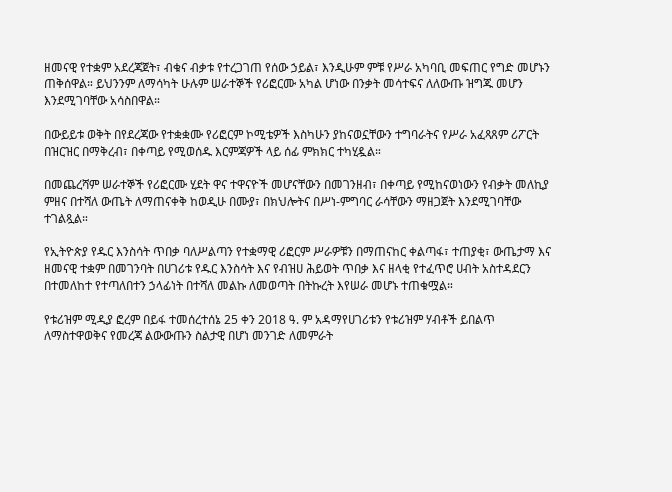ዘመናዊ የተቋም አደረጃጀት፣ ብቁና ብቃቱ የተረጋገጠ የሰው ኃይል፣ እንዲሁም ምቹ የሥራ አካባቢ መፍጠር የግድ መሆኑን ጠቅሰዋል። ይህንንም ለማሳካት ሁሉም ሠራተኞች የሪፎርሙ አካል ሆነው በንቃት መሳተፍና ለለውጡ ዝግጁ መሆን እንደሚገባቸው አሳስበዋል።

በውይይቱ ወቅት በየደረጃው የተቋቋሙ የሪፎርም ኮሚቴዎች እስካሁን ያከናወኗቸውን ተግባራትና የሥራ አፈጻጸም ሪፖርት በዝርዝር በማቅረብ፣ በቀጣይ የሚወሰዱ እርምጃዎች ላይ ሰፊ ምክክር ተካሂዷል።

በመጨረሻም ሠራተኞች የሪፎርሙ ሂደት ዋና ተዋናዮች መሆናቸውን በመገንዘብ፣ በቀጣይ የሚከናወነውን የብቃት መለኪያ ምዘና በተሻለ ውጤት ለማጠናቀቅ ከወዲሁ በሙያ፣ በክህሎትና በሥነ-ምግባር ራሳቸውን ማዘጋጀት እንደሚገባቸው ተገልጿል።

የኢትዮጵያ የዱር እንስሳት ጥበቃ ባለሥልጣን የተቋማዊ ሪፎርም ሥራዎቹን በማጠናከር ቀልጣፋ፣ ተጠያቂ፣ ውጤታማ እና ዘመናዊ ተቋም በመገንባት በሀገሪቱ የዱር እንስሳት እና የብዝሀ ሕይወት ጥበቃ እና ዘላቂ የተፈጥሮ ሀብት አስተዳደርን በተመለከተ የተጣለበተን ኃላፊነት በተሻለ መልኩ ለመወጣት በትኩረት እየሠራ መሆኑ ተጠቁሟል።

የቱሪዝም ሚዲያ ፎረም በይፋ ተመሰረተሰኔ 25 ቀን 2018 ዓ. ም አዳማየሀገሪቱን የቱሪዝም ሃብቶች ይበልጥ ለማስተዋወቅና የመረጃ ልውውጡን ስልታዊ በሆነ መንገድ ለመምራት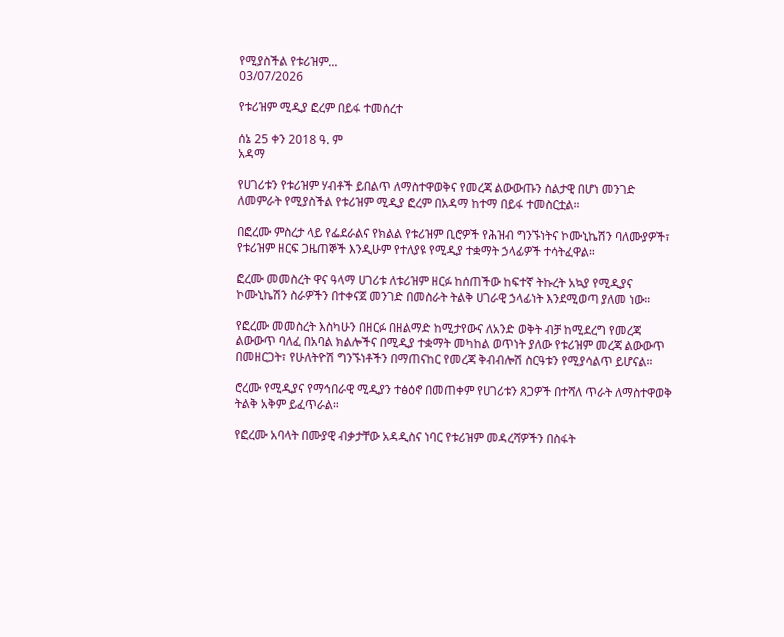የሚያስችል የቱሪዝም...
03/07/2026

የቱሪዝም ሚዲያ ፎረም በይፋ ተመሰረተ

ሰኔ 25 ቀን 2018 ዓ. ም
አዳማ

የሀገሪቱን የቱሪዝም ሃብቶች ይበልጥ ለማስተዋወቅና የመረጃ ልውውጡን ስልታዊ በሆነ መንገድ ለመምራት የሚያስችል የቱሪዝም ሚዲያ ፎረም በአዳማ ከተማ በይፋ ተመስርቷል።

በፎረሙ ምስረታ ላይ የፌደራልና የክልል የቱሪዝም ቢሮዎች የሕዝብ ግንኙነትና ኮሙኒኬሽን ባለሙያዎች፣ የቱሪዝም ዘርፍ ጋዜጠኞች እንዲሁም የተለያዩ የሚዲያ ተቋማት ኃላፊዎች ተሳትፈዋል።

ፎረሙ መመስረት ዋና ዓላማ ሀገሪቱ ለቱሪዝም ዘርፉ ከሰጠችው ከፍተኛ ትኩረት አኳያ የሚዲያና ኮሙኒኬሽን ስራዎችን በተቀናጀ መንገድ በመስራት ትልቅ ሀገራዊ ኃላፊነት እንደሚወጣ ያለመ ነው።

የፎረሙ መመስረት እስካሁን በዘርፉ በዘልማድ ከሚታየውና ለአንድ ወቅት ብቻ ከሚደረግ የመረጃ ልውውጥ ባለፈ በአባል ክልሎችና በሚዲያ ተቋማት መካከል ወጥነት ያለው የቱሪዝም መረጃ ልውውጥ በመዘርጋት፣ የሁለትዮሽ ግንኙነቶችን በማጠናከር የመረጃ ቅብብሎሽ ስርዓቱን የሚያሳልጥ ይሆናል።

ሮረሙ የሚዲያና የማኅበራዊ ሚዲያን ተፅዕኖ በመጠቀም የሀገሪቱን ጸጋዎች በተሻለ ጥራት ለማስተዋወቅ ትልቅ አቅም ይፈጥራል።

የፎረሙ አባላት በሙያዊ ብቃታቸው አዳዲስና ነባር የቱሪዝም መዳረሻዎችን በስፋት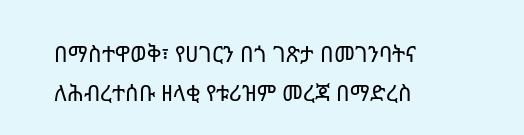በማስተዋወቅ፣ የሀገርን በጎ ገጽታ በመገንባትና ለሕብረተሰቡ ዘላቂ የቱሪዝም መረጃ በማድረስ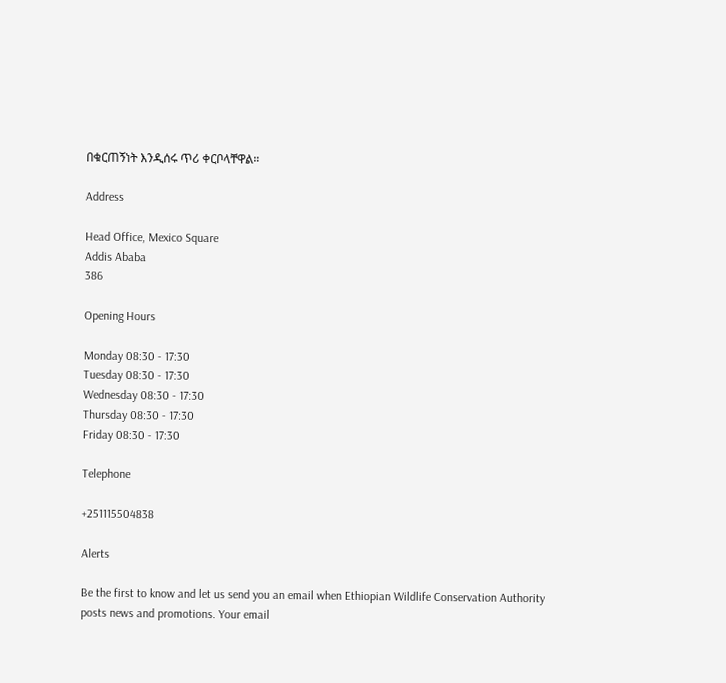በቁርጠኝነት እንዲሰሩ ጥሪ ቀርቦላቸዋል።

Address

Head Office, Mexico Square
Addis Ababa
386

Opening Hours

Monday 08:30 - 17:30
Tuesday 08:30 - 17:30
Wednesday 08:30 - 17:30
Thursday 08:30 - 17:30
Friday 08:30 - 17:30

Telephone

+251115504838

Alerts

Be the first to know and let us send you an email when Ethiopian Wildlife Conservation Authority posts news and promotions. Your email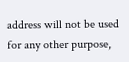address will not be used for any other purpose,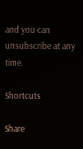and you can unsubscribe at any time.

Shortcuts

Share